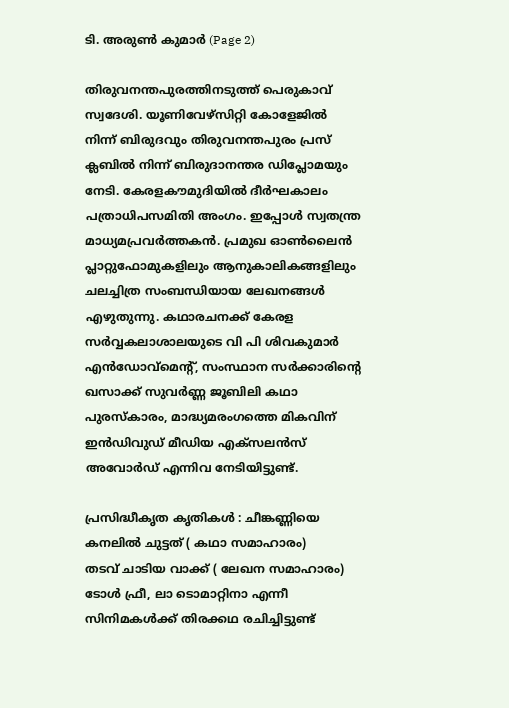ടി. അരുൺ കുമാർ (Page 2)

തിരുവനന്തപുരത്തിനടുത്ത് പെരുകാവ് സ്വദേശി. യൂണിവേഴ്സിറ്റി കോളേജിൽ നിന്ന് ബിരുദവും തിരുവനന്തപുരം പ്രസ് ക്ലബിൽ നിന്ന് ബിരുദാനന്തര ഡിപ്ലോമയും നേടി. കേരളകൗമുദിയിൽ ദീർഘകാലം പത്രാധിപസമിതി അംഗം. ഇപ്പോൾ സ്വതന്ത്ര മാധ്യമപ്രവർത്തകൻ. പ്രമുഖ ഓൺലൈൻ പ്ലാറ്റുഫോമുകളിലും ആനുകാലികങ്ങളിലും ചലച്ചിത്ര സംബന്ധിയായ ലേഖനങ്ങൾ എഴുതുന്നു. കഥാരചനക്ക് കേരള സർവ്വകലാശാലയുടെ വി പി ശിവകുമാർ എൻഡോവ്മെന്റ്, സംസ്ഥാന സർക്കാരിന്റെ ഖസാക്ക് സുവർണ്ണ ജൂബിലി കഥാ പുരസ്‌കാരം, മാദ്ധ്യമരംഗത്തെ മികവിന് ഇൻഡിവുഡ് മീഡിയ എക്സലൻസ് അവോർഡ് എന്നിവ നേടിയിട്ടുണ്ട്.

പ്രസിദ്ധീകൃത കൃതികൾ : ചീങ്കണ്ണിയെ കനലിൽ ചുട്ടത് ( കഥാ സമാഹാരം)
തടവ് ചാടിയ വാക്ക് ( ലേഖന സമാഹാരം)
ടോൾ ഫ്രീ, ലാ ടൊമാറ്റിനാ എന്നീ സിനിമകൾക്ക് തിരക്കഥ രചിച്ചിട്ടുണ്ട്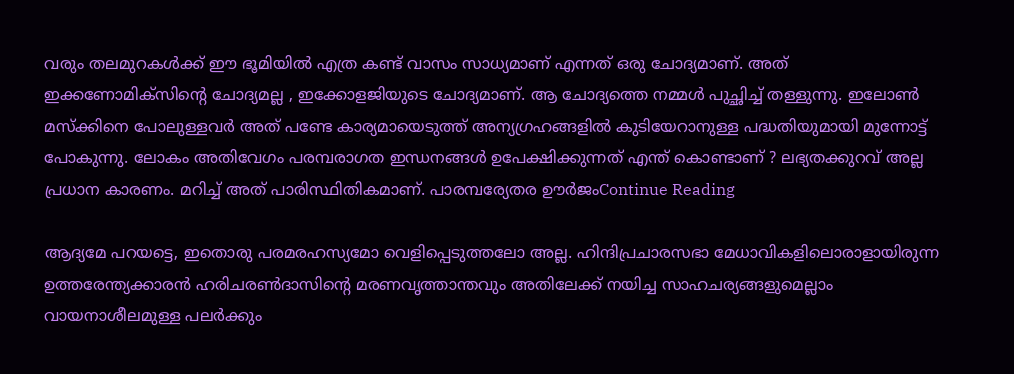വരും തലമുറകൾക്ക് ഈ ഭൂമിയിൽ എത്ര കണ്ട് വാസം സാധ്യമാണ് എന്നത് ഒരു ചോദ്യമാണ്. അത് ഇക്കണോമിക്സിന്റെ ചോദ്യമല്ല , ഇക്കോളജിയുടെ ചോദ്യമാണ്. ആ ചോദ്യത്തെ നമ്മൾ പുച്ഛിച്ച് തള്ളുന്നു. ഇലോൺ മസ്ക്കിനെ പോലുള്ളവർ അത് പണ്ടേ കാര്യമായെടുത്ത് അന്യഗ്രഹങ്ങളിൽ കുടിയേറാനുള്ള പദ്ധതിയുമായി മുന്നോട്ട് പോകുന്നു. ലോകം അതിവേഗം പരമ്പരാഗത ഇന്ധനങ്ങൾ ഉപേക്ഷിക്കുന്നത് എന്ത് കൊണ്ടാണ് ? ലഭ്യതക്കുറവ് അല്ല പ്രധാന കാരണം. മറിച്ച് അത് പാരിസ്ഥിതികമാണ്. പാരമ്പര്യേതര ഊർജംContinue Reading

ആദ്യമേ പറയട്ടെ, ഇതൊരു പരമരഹസ്യമോ വെളിപ്പെടുത്തലോ അല്ല. ഹിന്ദിപ്രചാരസഭാ മേധാവികളിലൊരാളായിരുന്ന ഉത്തരേന്ത്യക്കാരന്‍ ഹരിചരണ്‍ദാസിന്റെ മരണവൃത്താന്തവും അതിലേക്ക് നയിച്ച സാഹചര്യങ്ങളുമെല്ലാം വായനാശീലമുള്ള പലര്‍ക്കും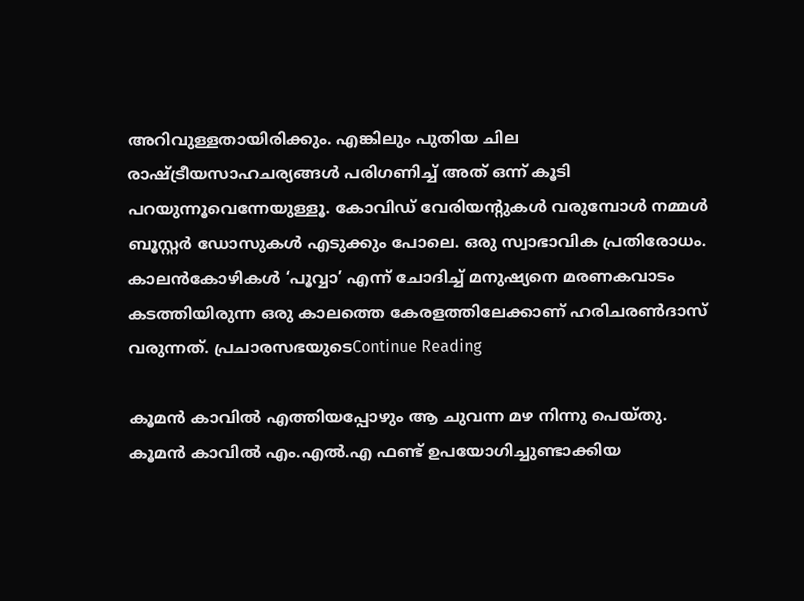അറിവുള്ളതായിരിക്കും. എങ്കിലും പുതിയ ചില രാഷ്ട്രീയസാഹചര്യങ്ങള്‍ പരിഗണിച്ച് അത് ഒന്ന് കൂടി പറയുന്നൂവെന്നേയുള്ളൂ. കോവിഡ് വേരിയന്റുകള്‍ വരുമ്പോള്‍ നമ്മള്‍ ബൂസ്റ്റര്‍ ഡോസുകള്‍ എടുക്കും പോലെ. ഒരു സ്വാഭാവിക പ്രതിരോധം. കാലന്‍കോഴികള്‍ ‘പൂവ്വാ’ എന്ന് ചോദിച്ച് മനുഷ്യനെ മരണകവാടം കടത്തിയിരുന്ന ഒരു കാലത്തെ കേരളത്തിലേക്കാണ് ഹരിചരണ്‍ദാസ് വരുന്നത്. പ്രചാരസഭയുടെContinue Reading

കൂമൻ കാവിൽ എത്തിയപ്പോഴും ആ ചുവന്ന മഴ നിന്നു പെയ്തു. കൂമൻ കാവിൽ എം.എൽ.എ ഫണ്ട് ഉപയോഗിച്ചുണ്ടാക്കിയ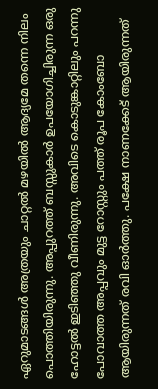ഏറുമാടങ്ങൾ അത്രയും ചാറ്റൽ മഴയിൽ ആദ്യമേ തന്നെ നിലം പൊത്തിയിരുന്നു. അപ്പുറത്ത് ബസ്സുകാർ ഉപയോഗിച്ചിരുന്ന ഒരു ഹോട്ടൽ ഇടിഞ്ഞു വീണിരുന്നു. അവിടെ കൊടുങ്കാറ്റിലും പറന്നു പോവാത്ത അപ്പവും മുട്ട റോസ്റ്റും പത്ത് രൂപ കോംബോ ആയിരുന്നത് രവി ഓർത്തു. പക്ഷേ നാണക്കേട് ആയിരുന്നത്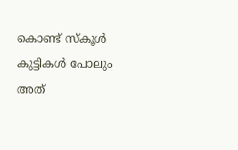കൊണ്ട് സ്കൂൾ കുട്ടികൾ പോലും അത്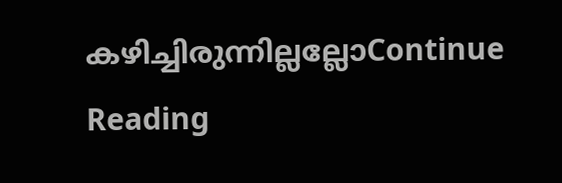കഴിച്ചിരുന്നില്ലല്ലോContinue Reading